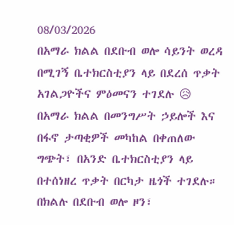08/03/2026
በአማራ ክልል በደቡብ ወሎ ሳይንት ወረዳ በሚገኝ ቤተክርስቲያን ላይ በደረሰ ጥቃት አገልጋዮችና ምዕመናን ተገደሉ 😥
በአማራ ክልል በመንግሥት ኃይሎች እና በፋኖ ታጣቂዎች መካከል በቀጠለው ግጭት፣ በአንድ ቤተክርስቲያን ላይ በተሰነዘረ ጥቃት በርካታ ዜጎች ተገደሉ።
በክልሉ በደቡብ ወሎ ዞን፣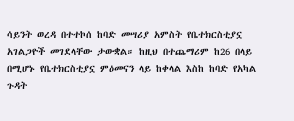ሳይንት ወረዳ በተተኮሰ ከባድ መሣሪያ አምስት የቤተክርስቲያኗ አገልጋዮች መገደላቸው ታውቋል። ከዚህ በተጨማሪም ከ26 በላይ በሚሆኑ የቤተክርስቲያኗ ምዕመናን ላይ ከቀላል እስከ ከባድ የአካል ጉዳት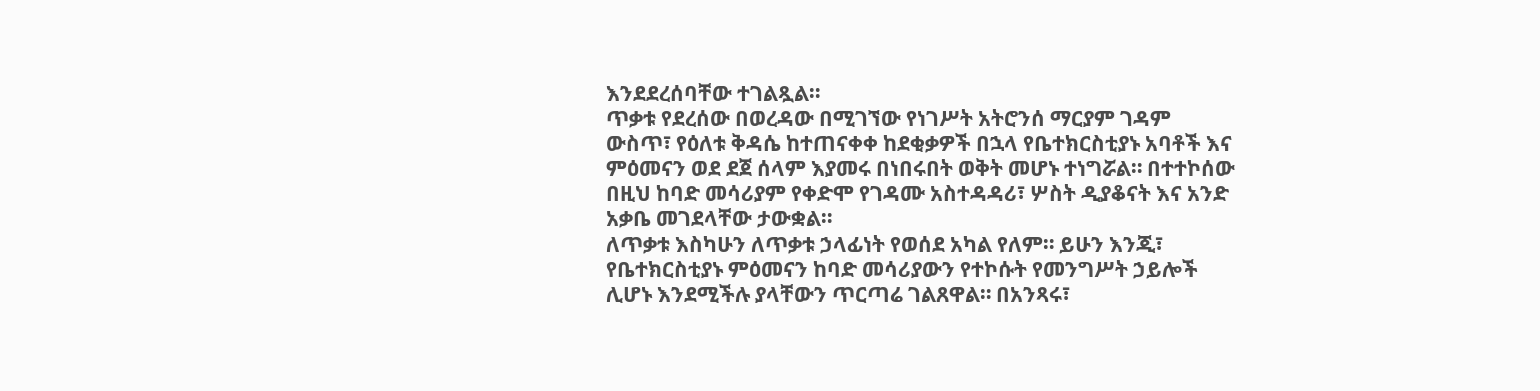እንደደረሰባቸው ተገልጿል።
ጥቃቱ የደረሰው በወረዳው በሚገኘው የነገሥት አትሮንሰ ማርያም ገዳም ውስጥ፣ የዕለቱ ቅዳሴ ከተጠናቀቀ ከደቂቃዎች በኋላ የቤተክርስቲያኑ አባቶች እና ምዕመናን ወደ ደጀ ሰላም እያመሩ በነበሩበት ወቅት መሆኑ ተነግሯል። በተተኮሰው በዚህ ከባድ መሳሪያም የቀድሞ የገዳሙ አስተዳዳሪ፣ ሦስት ዲያቆናት እና አንድ አቃቤ መገደላቸው ታውቋል።
ለጥቃቱ እስካሁን ለጥቃቱ ኃላፊነት የወሰደ አካል የለም። ይሁን እንጂ፣ የቤተክርስቲያኑ ምዕመናን ከባድ መሳሪያውን የተኮሱት የመንግሥት ኃይሎች ሊሆኑ እንደሚችሉ ያላቸውን ጥርጣሬ ገልጸዋል። በአንጻሩ፣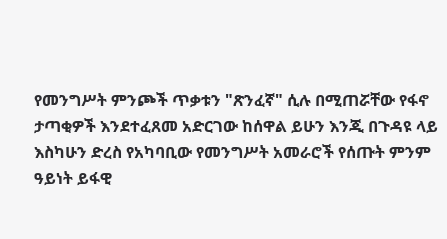የመንግሥት ምንጮች ጥቃቱን "ጽንፈኛ" ሲሉ በሚጠሯቸው የፋኖ ታጣቂዎች እንደተፈጸመ አድርገው ከሰዋል ይሁን እንጂ በጉዳዩ ላይ እስካሁን ድረስ የአካባቢው የመንግሥት አመራሮች የሰጡት ምንም ዓይነት ይፋዊ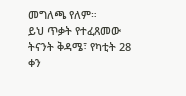መግለጫ የለም።
ይህ ጥቃት የተፈጸመው ትናንት ቅዳሜ፣ የካቲት 28 ቀን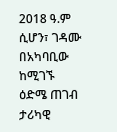2018 ዓ.ም ሲሆን፣ ገዳሙ በአካባቢው ከሚገኙ ዕድሜ ጠገብ ታሪካዊ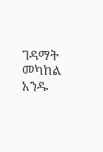ገዳማት መካከል አንዱ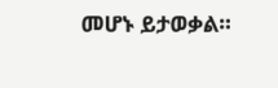መሆኑ ይታወቃል።